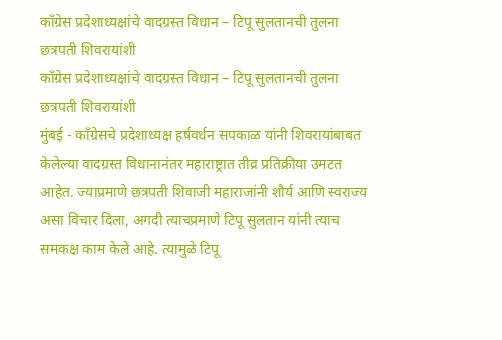काँग्रेस प्रदेशाध्यक्षांचे वादग्रस्त विधान – टिपू सुलतानची तुलना छत्रपती शिवरायांशी
काँग्रेस प्रदेशाध्यक्षांचे वादग्रस्त विधान – टिपू सुलतानची तुलना छत्रपती शिवरायांशी
मुंबई - कॉंग्रेसचे प्रदेशाध्यक्ष हर्षवर्धन सपकाळ यांनी शिवरायांबाबत केलेल्या वादग्रस्त विधानानंतर महाराष्ट्रात तीव्र प्रतिक्रीया उमटत आहेत. ज्याप्रमाणे छत्रपती शिवाजी महाराजांनी शौर्य आणि स्वराज्य असा विचार दिला, अगदी त्याचप्रमाणे टिपू सुलतान यांनी त्याच समकक्ष काम केले आहे. त्यामुळे टिपू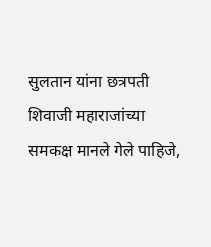सुलतान यांना छत्रपती शिवाजी महाराजांच्या समकक्ष मानले गेले पाहिजे,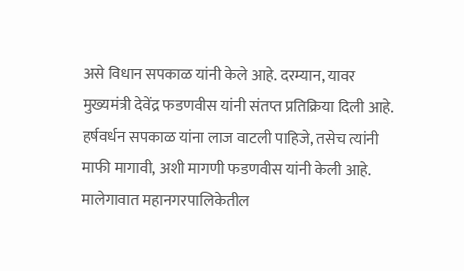असे विधान सपकाळ यांनी केले आहे. दरम्यान, यावर मुख्यमंत्री देवेंद्र फडणवीस यांनी संतप्त प्रतिक्रिया दिली आहे. हर्षवर्धन सपकाळ यांना लाज वाटली पाहिजे, तसेच त्यांनी माफी मागावी, अशी मागणी फडणवीस यांनी केली आहे.
मालेगावात महानगरपालिकेतील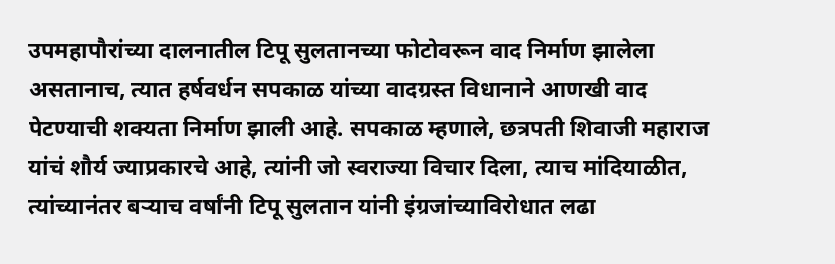उपमहापौरांच्या दालनातील टिपू सुलतानच्या फोटोवरून वाद निर्माण झालेला असतानाच, त्यात हर्षवर्धन सपकाळ यांच्या वादग्रस्त विधानाने आणखी वाद पेटण्याची शक्यता निर्माण झाली आहे. सपकाळ म्हणाले, छत्रपती शिवाजी महाराज यांचं शौर्य ज्याप्रकारचे आहे, त्यांनी जो स्वराज्या विचार दिला, त्याच मांदियाळीत, त्यांच्यानंतर बऱ्याच वर्षांनी टिपू सुलतान यांनी इंग्रजांच्याविरोधात लढा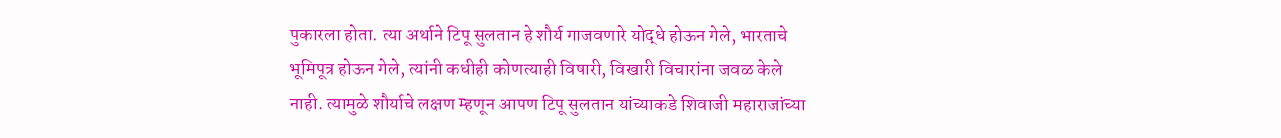पुकारला होता. त्या अर्थाने टिपू सुलतान हे शौर्य गाजवणारे योद्धे होऊन गेले, भारताचे भूमिपूत्र होऊन गेले, त्यांनी कधीही कोणत्याही विषारी, विखारी विचारांना जवळ केले नाही. त्यामुळे शौर्याचे लक्षण म्हणून आपण टिपू सुलतान यांच्याकडे शिवाजी महाराजांच्या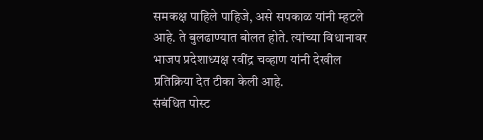समकक्ष पाहिले पाहिजे, असे सपकाळ यांनी म्हटले आहे. ते बुलढाण्यात बोलत होते. त्यांच्या विधानावर भाजप प्रदेशाध्यक्ष रवींद्र चव्हाण यांनी देखील प्रतिक्रिया देत टीका केली आहे.
संबंधित पोस्ट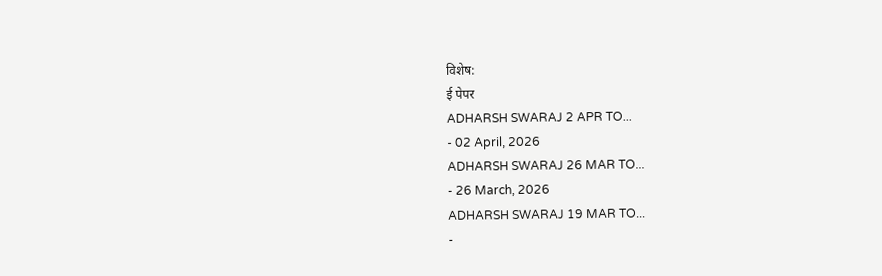विशेष:
ई पेपर
ADHARSH SWARAJ 2 APR TO...
- 02 April, 2026
ADHARSH SWARAJ 26 MAR TO...
- 26 March, 2026
ADHARSH SWARAJ 19 MAR TO...
-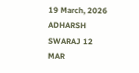19 March, 2026
ADHARSH SWARAJ 12 MAR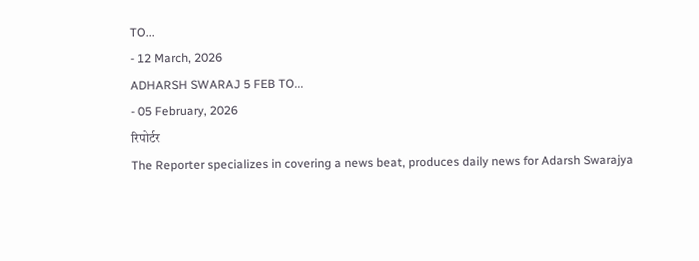TO...
- 12 March, 2026
ADHARSH SWARAJ 5 FEB TO...
- 05 February, 2026
रिपोर्टर
The Reporter specializes in covering a news beat, produces daily news for Adarsh Swarajya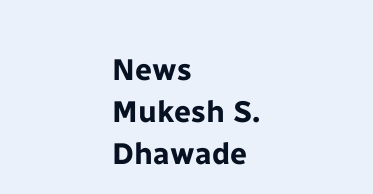News
Mukesh S. Dhawade